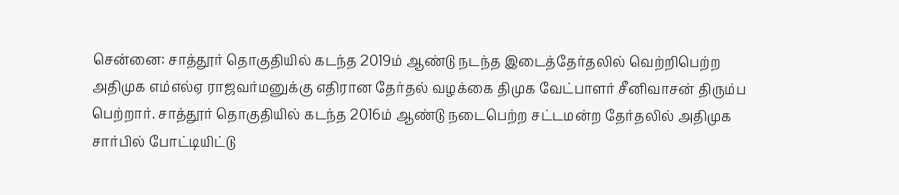சென்னை: சாத்தூர் தொகுதியில் கடந்த 2019ம் ஆண்டு நடந்த இடைத்தேர்தலில் வெற்றிபெற்ற அதிமுக எம்எல்ஏ ராஜவர்மனுக்கு எதிரான தேர்தல் வழக்கை திமுக வேட்பாளர் சீனிவாசன் திரும்ப பெற்றார். சாத்தூர் தொகுதியில் கடந்த 2016ம் ஆண்டு நடைபெற்ற சட்டமன்ற தேர்தலில் அதிமுக சார்பில் போட்டியிட்டு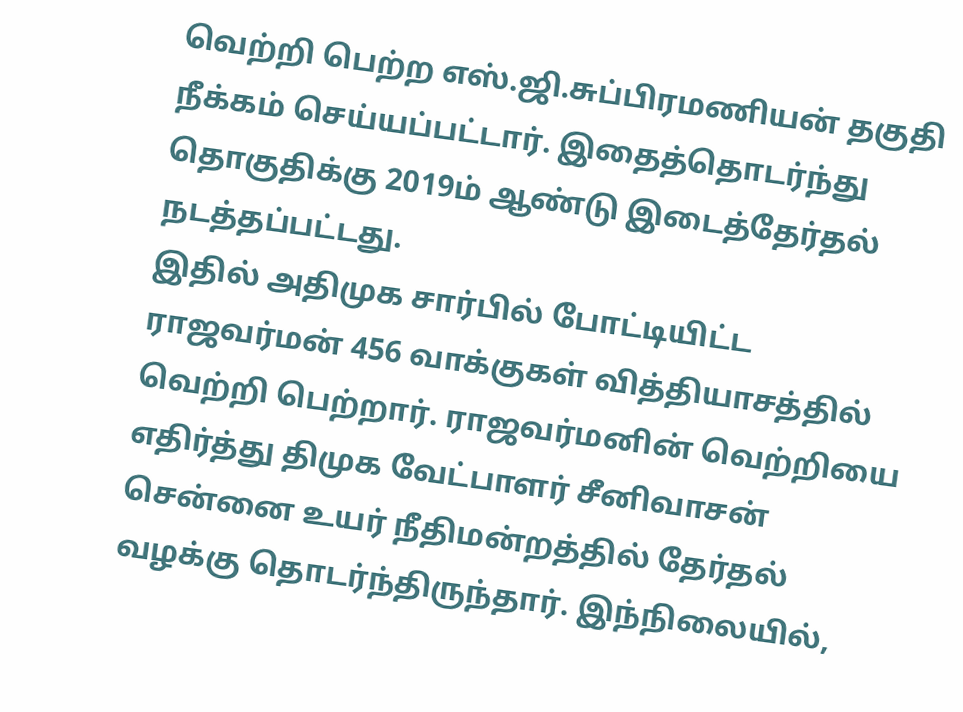வெற்றி பெற்ற எஸ்.ஜி.சுப்பிரமணியன் தகுதி நீக்கம் செய்யப்பட்டார். இதைத்தொடர்ந்து தொகுதிக்கு 2019ம் ஆண்டு இடைத்தேர்தல் நடத்தப்பட்டது.
இதில் அதிமுக சார்பில் போட்டியிட்ட ராஜவர்மன் 456 வாக்குகள் வித்தியாசத்தில் வெற்றி பெற்றார். ராஜவர்மனின் வெற்றியை எதிர்த்து திமுக வேட்பாளர் சீனிவாசன் சென்னை உயர் நீதிமன்றத்தில் தேர்தல் வழக்கு தொடர்ந்திருந்தார். இந்நிலையில்,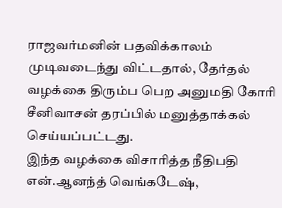ராஜவர்மனின் பதவிக்காலம் முடிவடைந்து விட்டதால், தேர்தல் வழக்கை திரும்ப பெற அனுமதி கோரி சீனிவாசன் தரப்பில் மனுத்தாக்கல் செய்யப்பட்டது.
இந்த வழக்கை விசாரித்த நீதிபதி என்.ஆனந்த் வெங்கடேஷ்,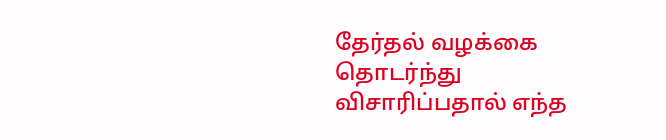தேர்தல் வழக்கை தொடர்ந்து விசாரிப்பதால் எந்த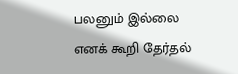பலனும் இல்லை எனக் கூறி தேர்தல்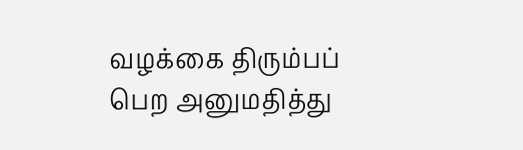வழக்கை திரும்பப் பெற அனுமதித்து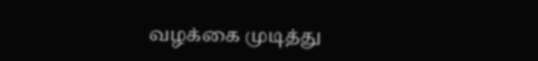வழக்கை முடித்து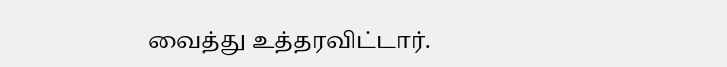வைத்து உத்தரவிட்டார்.